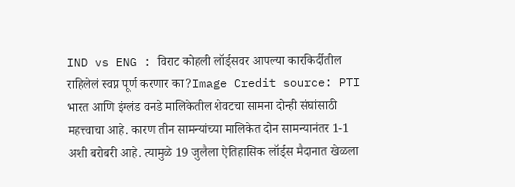IND vs ENG : विराट कोहली लॉर्ड्सवर आपल्या कारकिर्दीतील राहिलेलं स्वप्न पूर्ण करणार का?Image Credit source: PTI
भारत आणि इंग्लंड वनडे मालिकेतील शेवटचा सामना दोन्ही संघांसाठी महत्त्वाचा आहे. कारण तीन सामन्यांच्या मालिकेत दोन सामन्यानंतर 1-1 अशी बरोबरी आहे. त्यामुळे 19 जुलैला ऐतिहासिक लॉर्ड्स मैदानात खेळला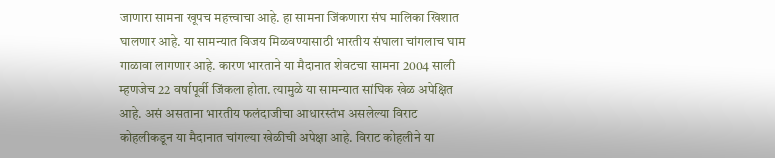जाणारा सामना खूपच महत्त्वाचा आहे. हा सामना जिंकणारा संघ मालिका खिशात घालणार आहे. या सामन्यात विजय मिळवण्यासाठी भारतीय संघाला चांगलाच घाम गाळावा लागणार आहे. कारण भारताने या मैदानात शेवटचा सामना 2004 साली म्हणजेच 22 वर्षापूर्वी जिंकला होता. त्यामुळे या सामन्यात सांघिक खेळ अपेक्षित आहे. असं असताना भारतीय फलंदाजीचा आधारस्तंभ असलेल्या विराट कोहलीकडून या मैदानात चांगल्या खेळीची अपेक्षा आहे. विराट कोहलीने या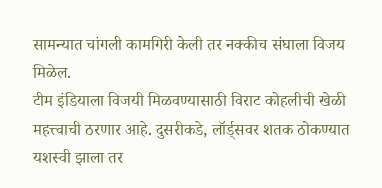सामन्यात चांगली कामगिरी केली तर नक्कीच संघाला विजय मिळेल.
टीम इंडियाला विजयी मिळवण्यासाठी विराट कोहलीची खेळी महत्त्वाची ठरणार आहे. दुसरीकडे, लॉर्ड्सवर शतक ठोकण्यात यशस्वी झाला तर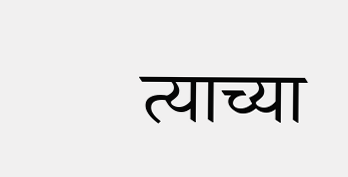त्याच्या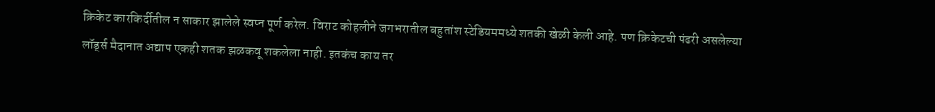क्रिकेट कारकिर्दीतील न साकार झालेले स्वप्न पूर्ण करेल. विराट कोहलीने जगभरातील बहुतांश स्टेडियममध्ये शतकी खेळी केली आहे. पण क्रिकेटची पंढरी असलेल्या लॉर्ड्स मैदानात अद्याप एकही शतक झळकवू शकलेला नाही. इतकंच काय तर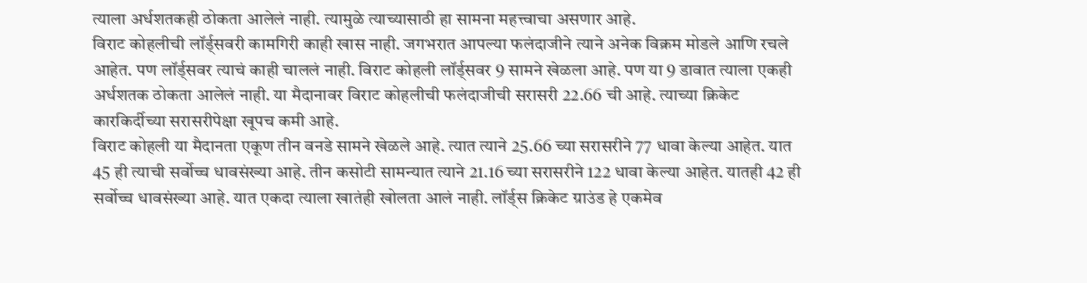त्याला अर्धशतकही ठोकता आलेलं नाही. त्यामुळे त्याच्यासाठी हा सामना महत्त्वाचा असणार आहे.
विराट कोहलीची लॉर्ड्सवरी कामगिरी काही खास नाही. जगभरात आपल्या फलंदाजीने त्याने अनेक विक्रम मोडले आणि रचले आहेत. पण लॉर्ड्सवर त्याचं काही चाललं नाही. विराट कोहली लॉर्ड्सवर 9 सामने खेळला आहे. पण या 9 डावात त्याला एकही अर्धशतक ठोकता आलेलं नाही. या मैदानावर विराट कोहलीची फलंदाजीची सरासरी 22.66 ची आहे. त्याच्या क्रिकेट कारकिर्दीच्या सरासरीपेक्षा खूपच कमी आहे.
विराट कोहली या मैदानता एकूण तीन वनडे सामने खेळले आहे. त्यात त्याने 25.66 च्या सरासरीने 77 धावा केल्या आहेत. यात 45 ही त्याची सर्वोच्च धावसंख्या आहे. तीन कसोटी सामन्यात त्याने 21.16 च्या सरासरीने 122 धावा केल्या आहेत. यातही 42 ही सर्वोच्च धावसंख्या आहे. यात एकदा त्याला खातंही खोलता आलं नाही. लॉर्ड्स क्रिकेट ग्राउंड हे एकमेव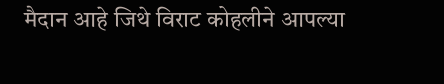मैदान आहे जिथे विराट कोहलीने आपल्या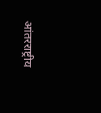आंतरराष्ट्रीय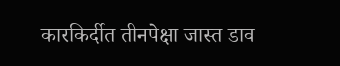कारकिर्दीत तीनपेक्षा जास्त डाव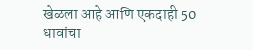खेळला आहे आणि एकदाही 50 धावांचा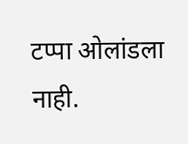टप्पा ओलांडला नाही.